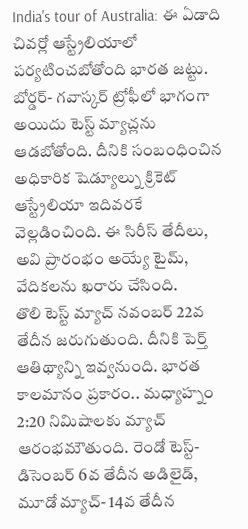India's tour of Australia: ఈ ఏడాది చివర్లో ఆస్ట్రేలియాలో పర్యటించబోతోంది భారత జట్టు. బోర్డర్- గవాస్కర్ ట్రోఫీలో భాగంగా అయిదు టెస్ట్ మ్యాచ్లను ఆడబోతోంది. దీనికి సంబంధించిన అధికారిక షెడ్యూల్ను క్రికెట్ ఆస్ట్రేలియా ఇదివరకే వెల్లడించింది. ఈ సిరీస్ తేదీలు, అవి ప్రారంభం అయ్యే టైమ్, వేదికలను ఖరారు చేసింది.
తొలి టెస్ట్ మ్యాచ్ నవంబర్ 22వ తేదీన జరుగుతుంది. దీనికి పెర్త్ ఆతిథ్యాన్ని ఇవ్వనుంది. భారత కాలమానం ప్రకారం.. మధ్యాహ్నం 2:20 నిమిషాలకు మ్యాచ్ ఆరంభమౌతుంది. రెండో టెస్ట్- డిసెంబర్ 6వ తేదీన అడిలైడ్, మూడో మ్యాచ్- 14వ తేదీన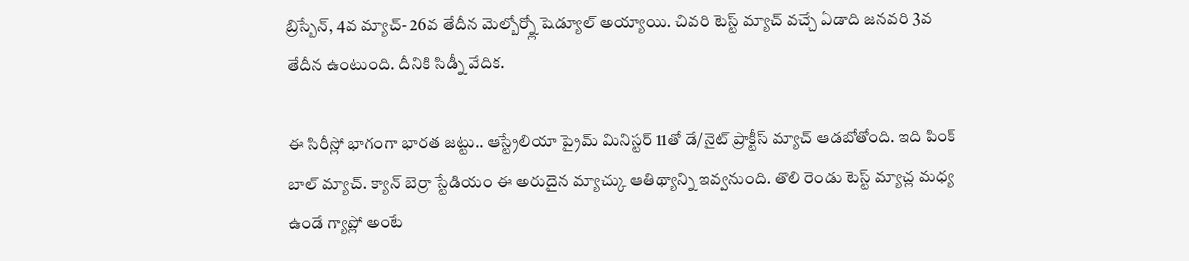బ్రిస్బేన్, 4వ మ్యాచ్- 26వ తేదీన మెల్బోర్న్లో షెడ్యూల్ అయ్యాయి. చివరి టెస్ట్ మ్యాచ్ వచ్చే ఏడాది జనవరి 3వ తేదీన ఉంటుంది. దీనికి సిడ్నీ వేదిక.

ఈ సిరీస్లో భాగంగా భారత జట్టు.. ఆస్ట్రేలియా ప్రైమ్ మినిస్టర్ 11తో డే/నైట్ ప్రాక్టీస్ మ్యాచ్ ఆడబోతోంది. ఇది పింక్ బాల్ మ్యాచ్. క్యాన్ బెర్రా స్టేడియం ఈ అరుదైన మ్యాచ్కు ఆతిథ్యాన్ని ఇవ్వనుంది. తొలి రెండు టెస్ట్ మ్యాచ్ల మధ్య ఉండే గ్యాప్లో అంటే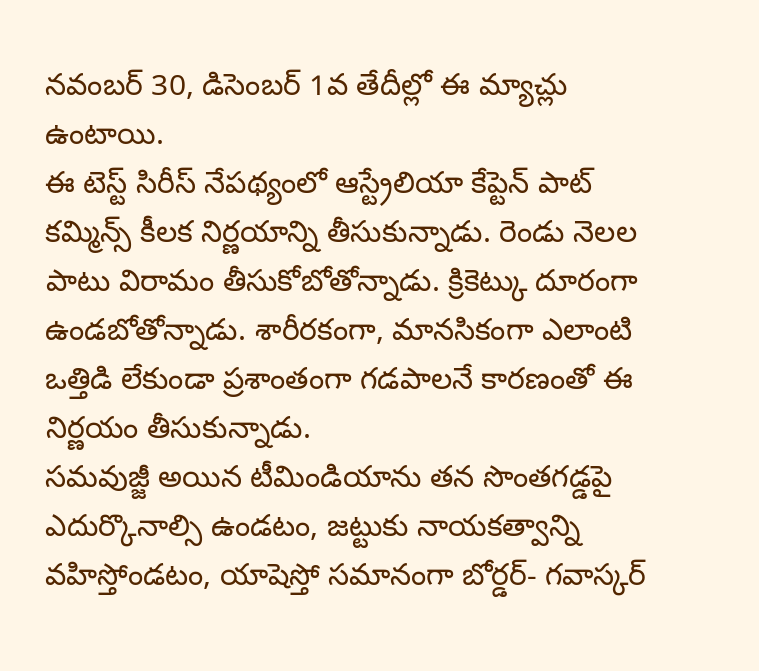నవంబర్ 30, డిసెంబర్ 1వ తేదీల్లో ఈ మ్యాచ్లు ఉంటాయి.
ఈ టెస్ట్ సిరీస్ నేపథ్యంలో ఆస్ట్రేలియా కేప్టెన్ పాట్ కమ్మిన్స్ కీలక నిర్ణయాన్ని తీసుకున్నాడు. రెండు నెలల పాటు విరామం తీసుకోబోతోన్నాడు. క్రికెట్కు దూరంగా ఉండబోతోన్నాడు. శారీరకంగా, మానసికంగా ఎలాంటి ఒత్తిడి లేకుండా ప్రశాంతంగా గడపాలనే కారణంతో ఈ నిర్ణయం తీసుకున్నాడు.
సమవుజ్జీ అయిన టీమిండియాను తన సొంతగడ్డపై ఎదుర్కొనాల్సి ఉండటం, జట్టుకు నాయకత్వాన్ని వహిస్తోండటం, యాషెస్తో సమానంగా బోర్డర్- గవాస్కర్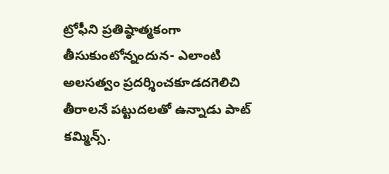ట్రోఫీని ప్రతిష్ఠాత్మకంగా తీసుకుంటోన్నందున- ఎలాంటి అలసత్వం ప్రదర్శించకూడదగెలిచి తీరాలనే పట్టుదలతో ఉన్నాడు పాట్ కమ్మిన్స్.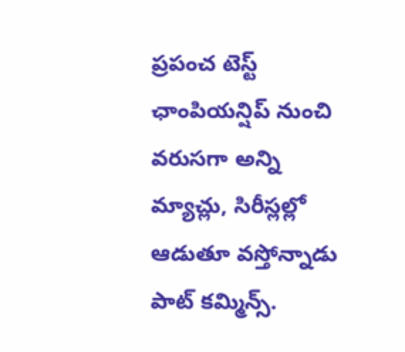ప్రపంచ టెస్ట్ ఛాంపియన్షిప్ నుంచి వరుసగా అన్ని మ్యాచ్లు, సిరీస్లల్లో ఆడుతూ వస్తోన్నాడు పాట్ కమ్మిన్స్.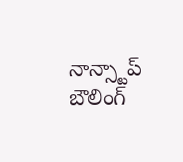నాన్స్టాప్ బౌలింగ్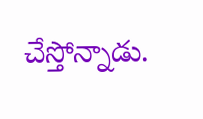చేస్తోన్నాడు.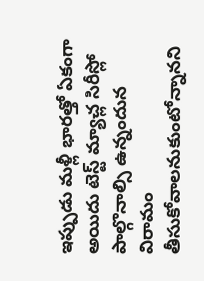ఇప్పుడు మళ్లీ భారత్తో ఏకంగా అయిదు టెస్ట్ మ్యాచ్ల సిరీస్లో పాల్గొనాల్సి ఉన్నందున విరామం తీసుకోవాలనుకుంటోన్నానని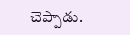చెప్పాడు.